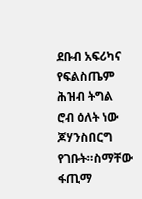ደቡብ አፍሪካና የፍልስጤም ሕዝብ ትግል
ሮብ ዕለት ነው ጆሃንስበርግ የገቡት።ስማቸው ፋጢማ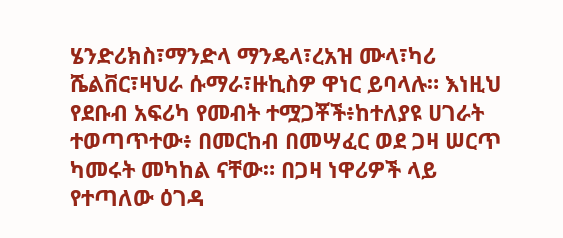ሄንድሪክስ፣ማንድላ ማንዴላ፣ረአዝ ሙላ፣ካሪ ሼልቨር፣ዛህራ ሱማራ፣ዙኪስዎ ዋነር ይባላሉ። እነዚህ የደቡብ አፍሪካ የመብት ተሟጋቾች፥ከተለያዩ ሀገራት ተወጣጥተው፥ በመርከብ በመሣፈር ወደ ጋዛ ሠርጥ ካመሩት መካከል ናቸው። በጋዛ ነዋሪዎች ላይ የተጣለው ዕገዳ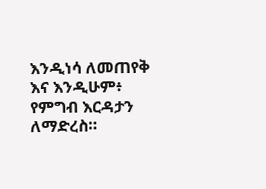እንዲነሳ ለመጠየቅ እና እንዲሁም፥ የምግብ እርዳታን ለማድረስ።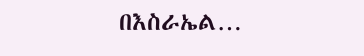በእስራኤል…